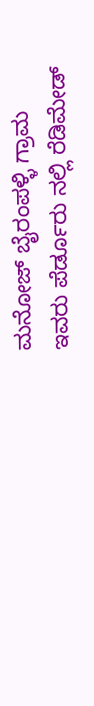ಮನೋಜ್ ಬೈರಂಪಳ್ಳಿ ಗ್ರಾಮ ಇವರು ಪೆರ್ಡೂರು ನಲ್ಲಿ ರೆಡಿಮೇಡ್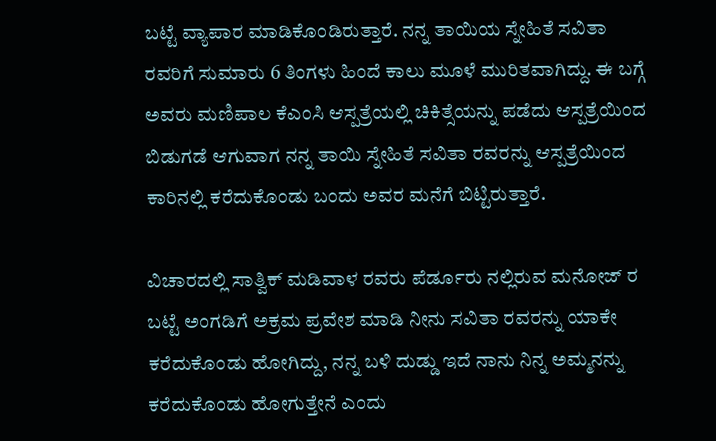ಬಟ್ಟೆ ವ್ಯಾಪಾರ ಮಾಡಿಕೊಂಡಿರುತ್ತಾರೆ. ನನ್ನ ತಾಯಿಯ ಸ್ನೇಹಿತೆ ಸವಿತಾ ರವರಿಗೆ ಸುಮಾರು 6 ತಿಂಗಳು ಹಿಂದೆ ಕಾಲು ಮೂಳೆ ಮುರಿತವಾಗಿದ್ದು. ಈ ಬಗ್ಗೆ ಅವರು ಮಣಿಪಾಲ ಕೆಎಂಸಿ ಆಸ್ಪತ್ರೆಯಲ್ಲಿ ಚಿಕಿತ್ಸೆಯನ್ನು ಪಡೆದು ಆಸ್ಪತ್ರೆಯಿಂದ ಬಿಡುಗಡೆ ಆಗುವಾಗ ನನ್ನ ತಾಯಿ ಸ್ನೇಹಿತೆ ಸವಿತಾ ರವರನ್ನು ಆಸ್ಪತ್ರೆಯಿಂದ ಕಾರಿನಲ್ಲಿ ಕರೆದುಕೊಂಡು ಬಂದು ಅವರ ಮನೆಗೆ ಬಿಟ್ಟಿರುತ್ತಾರೆ.

ವಿಚಾರದಲ್ಲಿ ಸಾತ್ವಿಕ್ ಮಡಿವಾಳ ರವರು ಪೆರ್ಡೂರು ನಲ್ಲಿರುವ ಮನೋಜ್ ರ ಬಟ್ಟೆ ಅಂಗಡಿಗೆ ಅಕ್ರಮ ಪ್ರವೇಶ ಮಾಡಿ ನೀನು ಸವಿತಾ ರವರನ್ನು ಯಾಕೇ ಕರೆದುಕೊಂಡು ಹೋಗಿದ್ದು, ನನ್ನ ಬಳಿ ದುಡ್ಡು ಇದೆ ನಾನು ನಿನ್ನ ಅಮ್ಮನನ್ನು ಕರೆದುಕೊಂಡು ಹೋಗುತ್ತೇನೆ ಎಂದು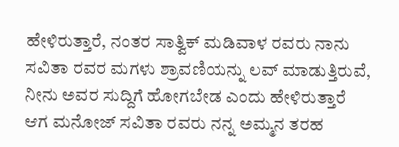ಹೇಳಿರುತ್ತಾರೆ, ನಂತರ ಸಾತ್ವಿಕ್ ಮಡಿವಾಳ ರವರು ನಾನು ಸವಿತಾ ರವರ ಮಗಳು ಶ್ರಾವಣಿಯನ್ನು ಲವ್ ಮಾಡುತ್ತಿರುವೆ, ನೀನು ಅವರ ಸುದ್ದಿಗೆ ಹೋಗಬೇಡ ಎಂದು ಹೇಳಿರುತ್ತಾರೆ
ಆಗ ಮನೋಜ್ ಸವಿತಾ ರವರು ನನ್ನ ಅಮ್ಮನ ತರಹ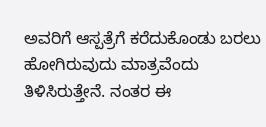ಅವರಿಗೆ ಆಸ್ಪತ್ರೆಗೆ ಕರೆದುಕೊಂಡು ಬರಲು ಹೋಗಿರುವುದು ಮಾತ್ರವೆಂದು ತಿಳಿಸಿರುತ್ತೇನೆ. ನಂತರ ಈ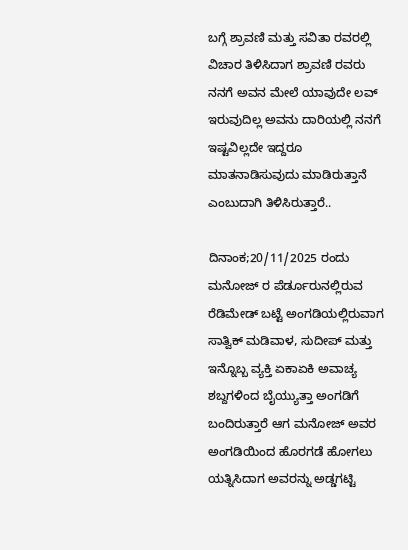ಬಗ್ಗೆ ಶ್ರಾವಣಿ ಮತ್ತು ಸವಿತಾ ರವರಲ್ಲಿ ವಿಚಾರ ತಿಳಿಸಿದಾಗ ಶ್ರಾವಣಿ ರವರು ನನಗೆ ಅವನ ಮೇಲೆ ಯಾವುದೇ ಲವ್ ಇರುವುದಿಲ್ಲ ಅವನು ದಾರಿಯಲ್ಲಿ ನನಗೆ ಇಷ್ಟವಿಲ್ಲದೇ ಇದ್ದರೂ ಮಾತನಾಡಿಸುವುದು ಮಾಡಿರುತ್ತಾನೆ ಎಂಬುದಾಗಿ ತಿಳಿಸಿರುತ್ತಾರೆ..

ದಿನಾಂಕ;20/11/2025 ರಂದು ಮನೋಜ್ ರ ಪೆರ್ಡೂರುನಲ್ಲಿರುವ ರೆಡಿಮೇಡ್ ಬಟ್ಟೆ ಅಂಗಡಿಯಲ್ಲಿರುವಾಗ ಸಾತ್ವಿಕ್ ಮಡಿವಾಳ, ಸುದೀಪ್ ಮತ್ತು ಇನ್ನೊಬ್ಬ ವ್ಯಕ್ತಿ ಏಕಾಏಕಿ ಅವಾಚ್ಯ ಶಬ್ದಗಳಿಂದ ಬೈಯ್ಯುತ್ತಾ ಅಂಗಡಿಗೆ ಬಂದಿರುತ್ತಾರೆ ಆಗ ಮನೋಜ್ ಅವರ ಅಂಗಡಿಯಿಂದ ಹೊರಗಡೆ ಹೋಗಲು ಯತ್ನಿಸಿದಾಗ ಅವರನ್ನು ಅಡ್ಡಗಟ್ಟಿ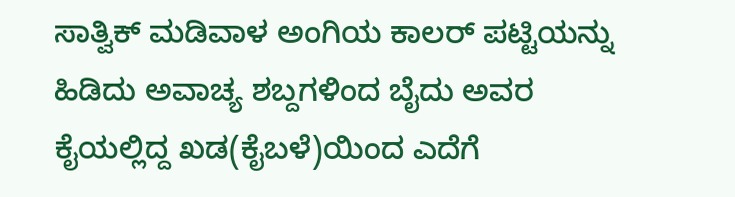ಸಾತ್ವಿಕ್ ಮಡಿವಾಳ ಅಂಗಿಯ ಕಾಲರ್ ಪಟ್ಟಿಯನ್ನು ಹಿಡಿದು ಅವಾಚ್ಯ ಶಬ್ದಗಳಿಂದ ಬೈದು ಅವರ ಕೈಯಲ್ಲಿದ್ದ ಖಡ(ಕೈಬಳೆ)ಯಿಂದ ಎದೆಗೆ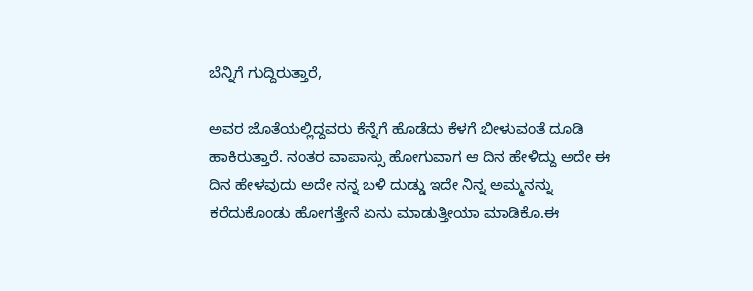ಬೆನ್ನಿಗೆ ಗುದ್ದಿರುತ್ತಾರೆ,

ಅವರ ಜೊತೆಯಲ್ಲಿದ್ದವರು ಕೆನ್ನೆಗೆ ಹೊಡೆದು ಕೆಳಗೆ ಬೀಳುವಂತೆ ದೂಡಿ ಹಾಕಿರುತ್ತಾರೆ. ನಂತರ ವಾಪಾಸ್ಸು ಹೋಗುವಾಗ ಆ ದಿನ ಹೇಳಿದ್ದು ಅದೇ ಈ ದಿನ ಹೇಳವುದು ಅದೇ ನನ್ನ ಬಳಿ ದುಡ್ಡು ಇದೇ ನಿನ್ನ ಅಮ್ಮನನ್ನು ಕರೆದುಕೊಂಡು ಹೋಗತ್ತೇನೆ ಏನು ಮಾಡುತ್ತೀಯಾ ಮಾಡಿಕೊ.ಈ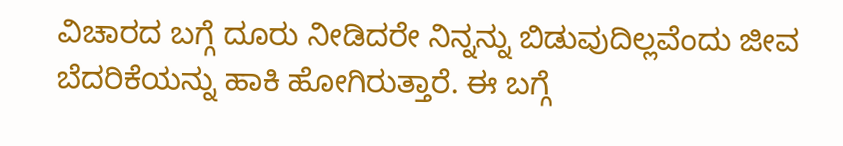ವಿಚಾರದ ಬಗ್ಗೆ ದೂರು ನೀಡಿದರೇ ನಿನ್ನನ್ನು ಬಿಡುವುದಿಲ್ಲವೆಂದು ಜೀವ ಬೆದರಿಕೆಯನ್ನು ಹಾಕಿ ಹೋಗಿರುತ್ತಾರೆ. ಈ ಬಗ್ಗೆ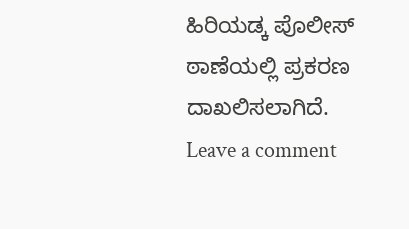ಹಿರಿಯಡ್ಕ ಪೊಲೀಸ್ ಠಾಣೆಯಲ್ಲಿ ಪ್ರಕರಣ ದಾಖಲಿಸಲಾಗಿದೆ.
Leave a comment